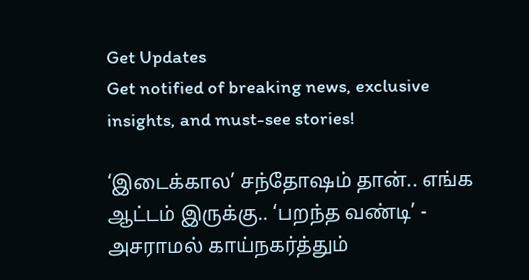Get Updates
Get notified of breaking news, exclusive insights, and must-see stories!

‘இடைக்கால’ சந்தோஷம் தான்.. எங்க ஆட்டம் இருக்கு.. ‘பறந்த வண்டி’ - அசராமல் காய்நகர்த்தும்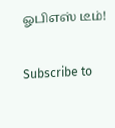ஓபிஎஸ் டீம்!

Subscribe to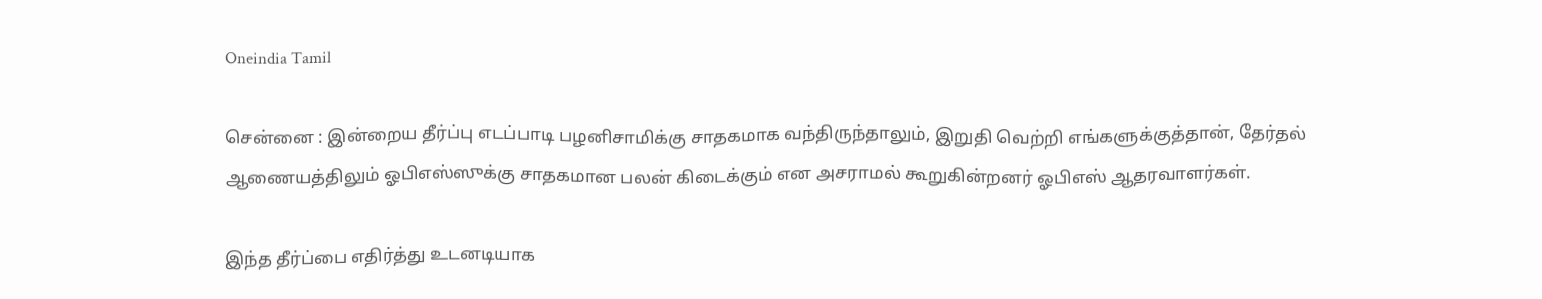Oneindia Tamil

சென்னை : இன்றைய தீர்ப்பு எடப்பாடி பழனிசாமிக்கு சாதகமாக வந்திருந்தாலும், இறுதி வெற்றி எங்களுக்குத்தான், தேர்தல் ஆணையத்திலும் ஓபிஎஸ்ஸுக்கு சாதகமான பலன் கிடைக்கும் என அசராமல் கூறுகின்றனர் ஓபிஎஸ் ஆதரவாளர்கள்.

இந்த தீர்ப்பை எதிர்த்து உடனடியாக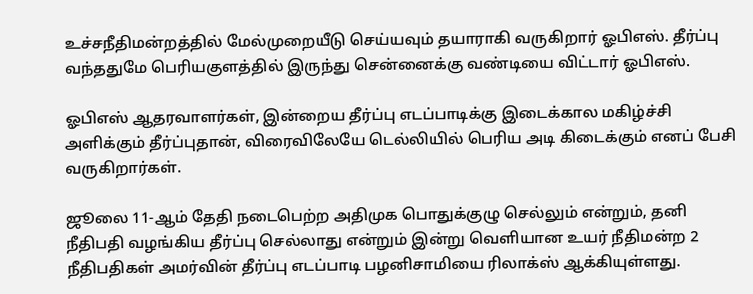உச்சநீதிமன்றத்தில் மேல்முறையீடு செய்யவும் தயாராகி வருகிறார் ஓபிஎஸ். தீர்ப்பு வந்ததுமே பெரியகுளத்தில் இருந்து சென்னைக்கு வண்டியை விட்டார் ஓபிஎஸ்.

ஓபிஎஸ் ஆதரவாளர்கள், இன்றைய தீர்ப்பு எடப்பாடிக்கு இடைக்கால மகிழ்ச்சி அளிக்கும் தீர்ப்புதான், விரைவிலேயே டெல்லியில் பெரிய அடி கிடைக்கும் எனப் பேசி வருகிறார்கள்.

ஜூலை 11-ஆம் தேதி நடைபெற்ற அதிமுக பொதுக்குழு செல்லும் என்றும், தனி நீதிபதி வழங்கிய தீர்ப்பு செல்லாது என்றும் இன்று வெளியான உயர் நீதிமன்ற 2 நீதிபதிகள் அமர்வின் தீர்ப்பு எடப்பாடி பழனிசாமியை ரிலாக்ஸ் ஆக்கியுள்ளது.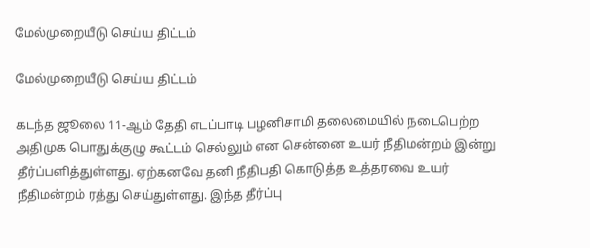மேல்முறையீடு செய்ய திட்டம்

மேல்முறையீடு செய்ய திட்டம்

கடந்த ஜூலை 11-ஆம் தேதி எடப்பாடி பழனிசாமி தலைமையில் நடைபெற்ற அதிமுக பொதுக்குழு கூட்டம் செல்லும் என சென்னை உயர் நீதிமன்றம் இன்று தீர்ப்பளித்துள்ளது. ஏற்கனவே தனி நீதிபதி கொடுத்த உத்தரவை உயர் நீதிமன்றம் ரத்து செய்துள்ளது. இந்த தீர்ப்பு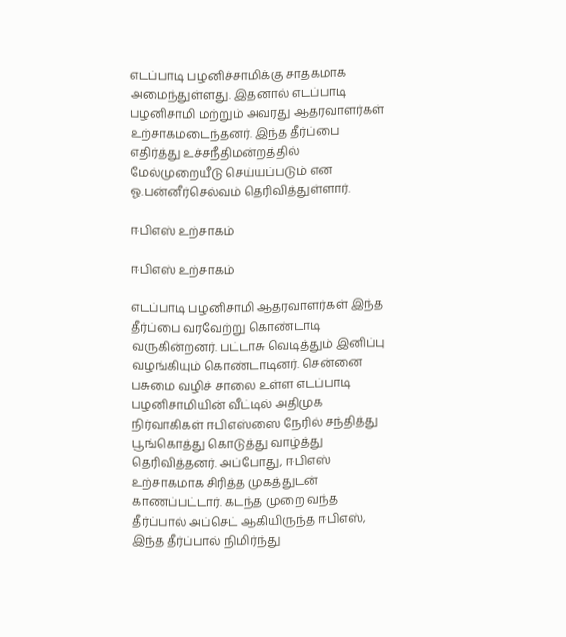எடப்பாடி பழனிச்சாமிக்கு சாதகமாக அமைந்துள்ளது. இதனால் எடப்பாடி பழனிசாமி மற்றும் அவரது ஆதரவாளர்கள் உற்சாகமடைந்தனர். இந்த தீர்ப்பை எதிர்த்து உச்சநீதிமன்றத்தில் மேல்முறையீடு செய்யப்படும் என ஓ.பன்னீர்செல்வம் தெரிவித்துள்ளார்.

ஈபிஎஸ் உற்சாகம்

ஈபிஎஸ் உற்சாகம்

எடப்பாடி பழனிசாமி ஆதரவாளர்கள் இந்த தீர்ப்பை வரவேற்று கொண்டாடி வருகின்றனர். பட்டாசு வெடித்தும் இனிப்பு வழங்கியும் கொண்டாடினர். சென்னை பசுமை வழிச் சாலை உள்ள எடப்பாடி பழனிசாமியின் வீட்டில் அதிமுக நிர்வாகிகள் ஈபிஎஸ்ஸை நேரில் சந்தித்து பூங்கொத்து கொடுத்து வாழ்த்து தெரிவித்தனர். அப்போது, ஈபிஎஸ் உற்சாகமாக சிரித்த முகத்துடன் காணப்பட்டார். கடந்த முறை வந்த தீர்ப்பால் அப்செட் ஆகியிருந்த ஈபிஎஸ், இந்த தீர்ப்பால் நிமிர்ந்து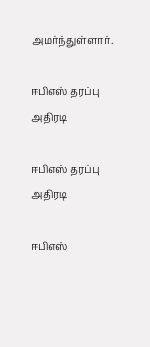அமர்ந்துள்ளார்.

ஈபிஎஸ் தரப்பு அதிரடி

ஈபிஎஸ் தரப்பு அதிரடி

ஈபிஎஸ்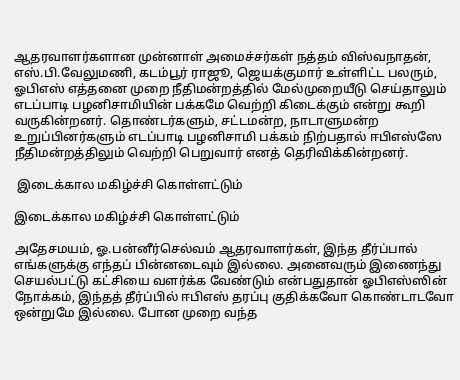ஆதரவாளர்களான முன்னாள் அமைச்சர்கள் நத்தம் விஸ்வநாதன், எஸ்.பி.வேலுமணி, கடம்பூர் ராஜூ, ஜெயக்குமார் உள்ளிட்ட பலரும், ஓபிஎஸ் எத்தனை முறை நீதிமன்றத்தில் மேல்முறையீடு செய்தாலும் எடப்பாடி பழனிசாமியின் பக்கமே வெற்றி கிடைக்கும் என்று கூறி வருகின்றனர். தொண்டர்களும், சட்டமன்ற, நாடாளுமன்ற உறுப்பினர்களும் எடப்பாடி பழனிசாமி பக்கம் நிற்பதால் ஈபிஎஸ்ஸே நீதிமன்றத்திலும் வெற்றி பெறுவார் எனத் தெரிவிக்கின்றனர்.

 இடைக்கால மகிழ்ச்சி கொள்ளட்டும்

இடைக்கால மகிழ்ச்சி கொள்ளட்டும்

அதேசமயம், ஓ.பன்னீர்செல்வம் ஆதரவாளர்கள், இந்த தீர்ப்பால் எங்களுக்கு எந்தப் பின்னடைவும் இல்லை. அனைவரும் இணைந்து செயல்பட்டு கட்சியை வளர்க்க வேண்டும் என்பதுதான் ஓபிஎஸ்ஸின் நோக்கம், இந்தத் தீர்ப்பில் ஈபிஎஸ் தரப்பு குதிக்கவோ கொண்டாடவோ ஒன்றுமே இல்லை. போன முறை வந்த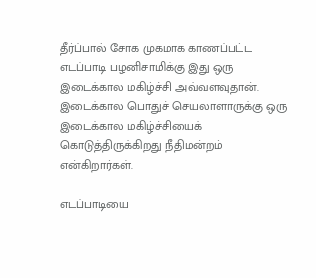தீர்ப்பால் சோக முகமாக காணப்பட்ட எடப்பாடி பழனிசாமிக்கு இது ஒரு இடைக்கால மகிழ்ச்சி அவ்வளவுதான். இடைக்கால பொதுச் செயலாளாருக்கு ஒரு இடைக்கால மகிழ்ச்சியைக் கொடுத்திருக்கிறது நீதிமன்றம் என்கிறார்கள்.

எடப்பாடியை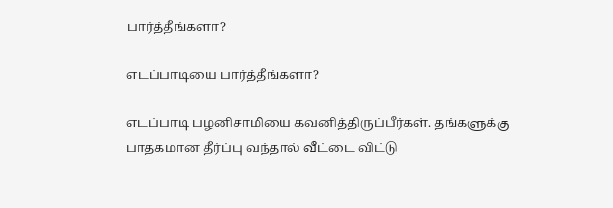பார்த்தீங்களா?

எடப்பாடியை பார்த்தீங்களா?

எடப்பாடி பழனிசாமியை கவனித்திருப்பீர்கள். தங்களுக்கு பாதகமான தீர்ப்பு வந்தால் வீட்டை விட்டு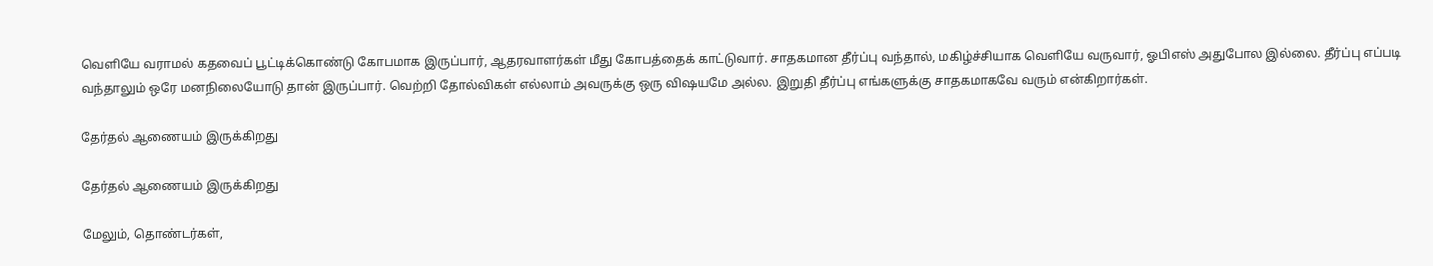வெளியே வராமல் கதவைப் பூட்டிக்கொண்டு கோபமாக இருப்பார், ஆதரவாளர்கள் மீது கோபத்தைக் காட்டுவார். சாதகமான தீர்ப்பு வந்தால், மகிழ்ச்சியாக வெளியே வருவார், ஓபிஎஸ் அதுபோல இல்லை. தீர்ப்பு எப்படி வந்தாலும் ஒரே மனநிலையோடு தான் இருப்பார். வெற்றி தோல்விகள் எல்லாம் அவருக்கு ஒரு விஷயமே அல்ல. இறுதி தீர்ப்பு எங்களுக்கு சாதகமாகவே வரும் என்கிறார்கள்.

தேர்தல் ஆணையம் இருக்கிறது

தேர்தல் ஆணையம் இருக்கிறது

மேலும், தொண்டர்கள்,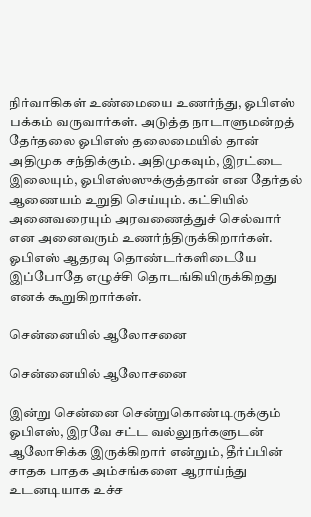நிர்வாகிகள் உண்மையை உணர்ந்து, ஓபிஎஸ் பக்கம் வருவார்கள். அடுத்த நாடாளுமன்றத் தேர்தலை ஓபிஎஸ் தலைமையில் தான் அதிமுக சந்திக்கும். அதிமுகவும், இரட்டை இலையும், ஓபிஎஸ்ஸுக்குத்தான் என தேர்தல் ஆணையம் உறுதி செய்யும். கட்சியில் அனைவரையும் அரவணைத்துச் செல்வார் என அனைவரும் உணர்ந்திருக்கிறார்கள். ஓபிஎஸ் ஆதரவு தொண்டர்களிடையே இப்போதே எழுச்சி தொடங்கியிருக்கிறது எனக் கூறுகிறார்கள்.

சென்னையில் ஆலோசனை

சென்னையில் ஆலோசனை

இன்று சென்னை சென்றுகொண்டிருக்கும் ஓபிஎஸ், இரவே சட்ட வல்லுநர்களுடன் ஆலோசிக்க இருக்கிறார் என்றும், தீர்ப்பின் சாதக பாதக அம்சங்களை ஆராய்ந்து உடனடியாக உச்ச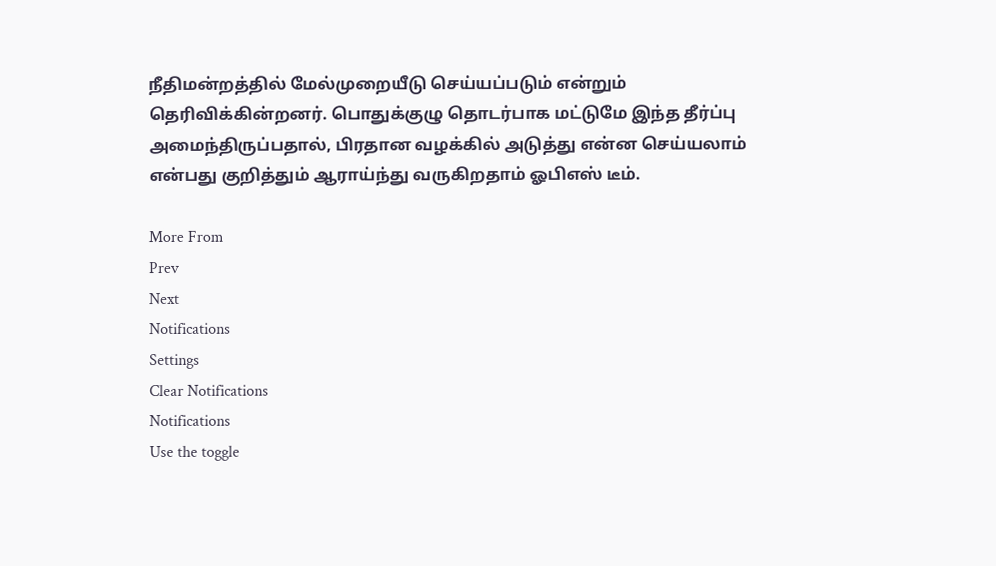நீதிமன்றத்தில் மேல்முறையீடு செய்யப்படும் என்றும் தெரிவிக்கின்றனர். பொதுக்குழு தொடர்பாக மட்டுமே இந்த தீர்ப்பு அமைந்திருப்பதால், பிரதான வழக்கில் அடுத்து என்ன செய்யலாம் என்பது குறித்தும் ஆராய்ந்து வருகிறதாம் ஓபிஎஸ் டீம்.

More From
Prev
Next
Notifications
Settings
Clear Notifications
Notifications
Use the toggle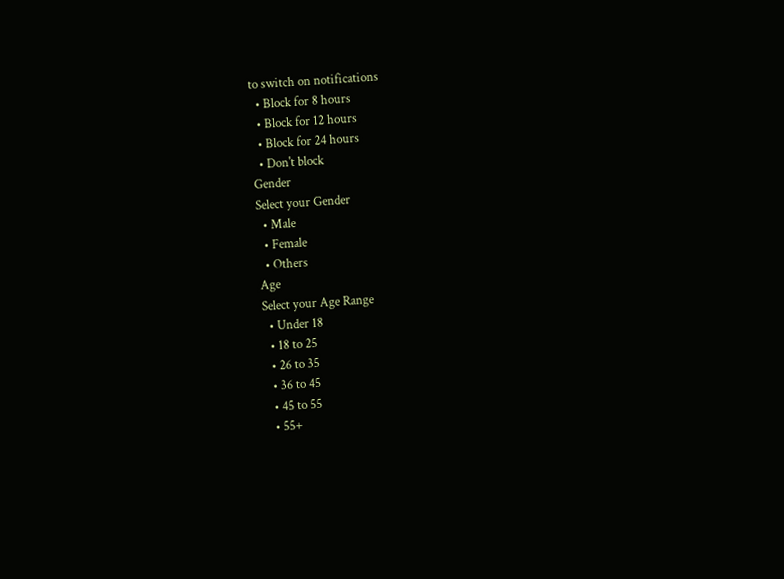to switch on notifications
  • Block for 8 hours
  • Block for 12 hours
  • Block for 24 hours
  • Don't block
Gender
Select your Gender
  • Male
  • Female
  • Others
Age
Select your Age Range
  • Under 18
  • 18 to 25
  • 26 to 35
  • 36 to 45
  • 45 to 55
  • 55+